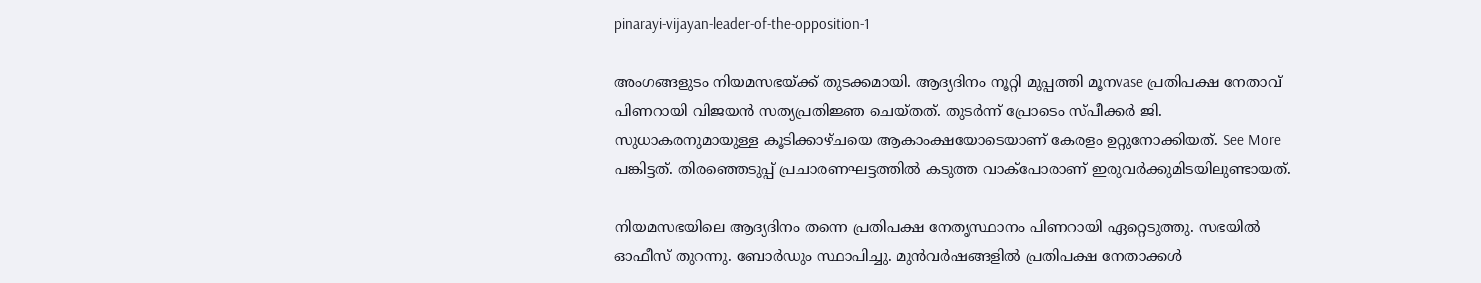pinarayi-vijayan-leader-of-the-opposition-1

അംഗങ്ങളുടം നിയമസഭയ്ക്ക് തുടക്കമായി. ആദ്യദിനം നൂറ്റി മുപ്പത്തി മൂനvase പ്രതിപക്ഷ നേതാവ് പിണറായി വിജയന്‍ സത്യപ്രതിജ്ഞ ചെയ്തത്. തുടര്‍ന്ന് പ്രോടെം സ്പീക്കര്‍ ജി. സുധാകരനുമായുള്ള കൂടിക്കാഴ്ചയെ ആകാംക്ഷയോടെയാണ് കേരളം ഉറ്റുനോക്കിയത്. See More പങ്കിട്ടത്. തിരഞ്ഞെടുപ്പ് പ്രചാരണഘട്ടത്തില്‍ കടുത്ത വാക്പോരാണ് ഇരുവര്‍ക്കുമിടയിലുണ്ടായത്.

നിയമസഭയിലെ ആദ്യദിനം തന്നെ പ്രതിപക്ഷ നേതൃസ്ഥാനം പിണറായി ഏറ്റെടുത്തു. സഭയില്‍ ഓഫീസ് തുറന്നു. ബോര്‍ഡും സ്ഥാപിച്ചു. മുന്‍വര്‍ഷങ്ങളില്‍ പ്രതിപക്ഷ നേതാക്കള്‍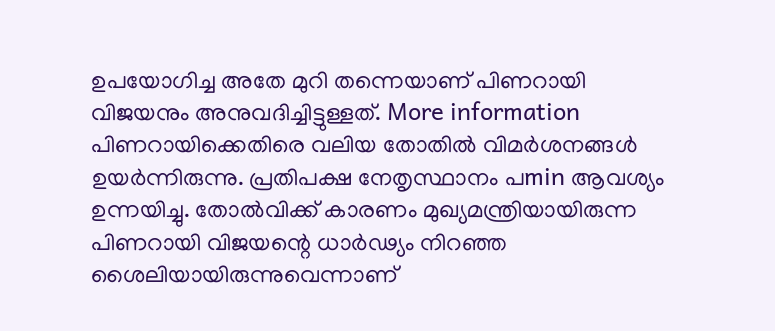ഉപയോഗിച്ച അതേ മുറി തന്നെയാണ് പിണറായി വിജയനും അനുവദിച്ചിട്ടുള്ളത്. More information പിണറായിക്കെതിരെ വലിയ തോതില്‍ വിമര്‍ശനങ്ങള്‍ ഉയര്‍ന്നിരുന്നു. പ്രതിപക്ഷ നേതൃസ്ഥാനം പmin ആവശ്യം ഉന്നയിച്ചു. തോല്‍വിക്ക് കാരണം മുഖ്യമന്ത്രിയായിരുന്ന പിണറായി വിജയന്റെ ധാര്‍ഢ്യം നിറഞ്ഞ ശൈലിയായിരുന്നുവെന്നാണ്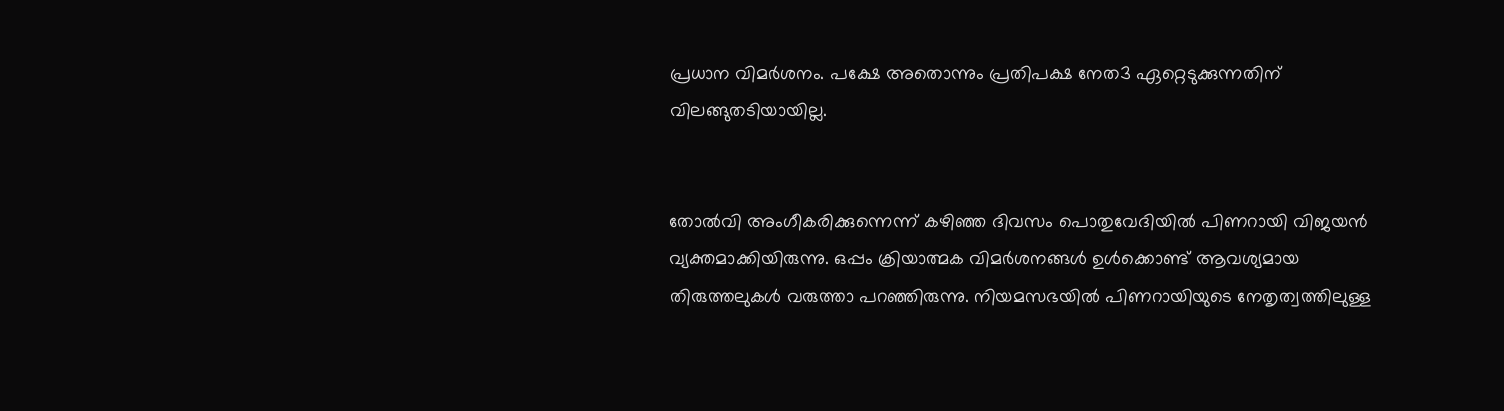പ്രധാന വിമര്‍ശനം. പക്ഷേ അതൊന്നും പ്രതിപക്ഷ നേത3 ഏറ്റെടുക്കുന്നതിന് വിലങ്ങുതടിയായില്ല.


തോല്‍വി അംഗീകരിക്കുന്നെന്ന് കഴിഞ്ഞ ദിവസം പൊതുവേദിയില്‍ പിണറായി വിജയന്‍ വ്യക്തമാക്കിയിരുന്നു. ഒപ്പം ക്രിയാത്മക വിമര്‍ശനങ്ങള്‍ ഉള്‍ക്കൊണ്ട് ആവശ്യമായ തിരുത്തലുകള്‍ വരുത്താ പറഞ്ഞിരുന്നു. നിയമസഭയില്‍ പിണറായിയുടെ നേതൃത്വത്തിലുള്ള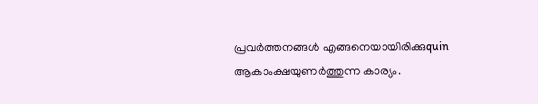പ്രവര്‍ത്തനങ്ങള്‍ എങ്ങനെയായിരിക്കുquin ആകാംക്ഷയുണര്‍ത്തുന്ന കാര്യം.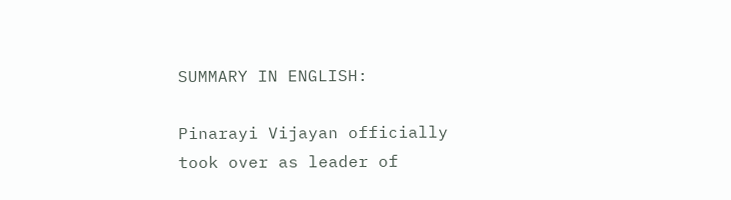SUMMARY IN ENGLISH:

Pinarayi Vijayan officially took over as leader of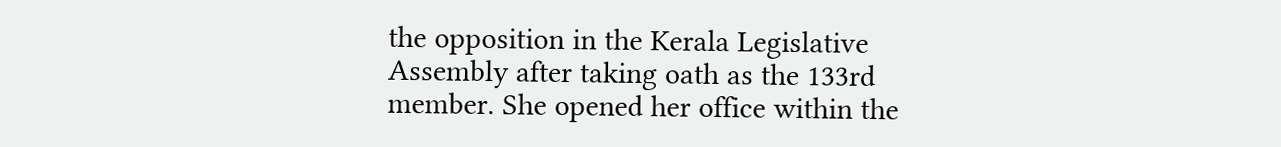the opposition in the Kerala Legislative Assembly after taking oath as the 133rd member. She opened her office within the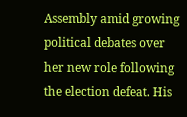Assembly amid growing political debates over her new role following the election defeat. His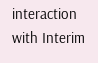interaction with Interim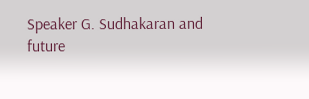Speaker G. Sudhakaran and future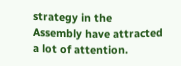strategy in the Assembly have attracted a lot of attention.